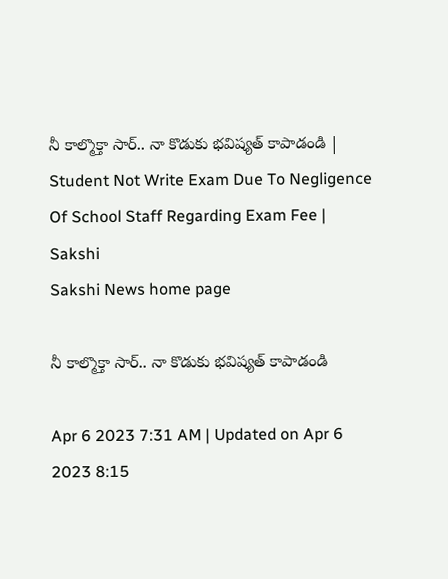నీ కాల్మొక్తా సార్‌.. నా కొడుకు భవిష్యత్‌ కాపాడండి | Student Not Write Exam Due To Negligence Of School Staff Regarding Exam Fee | Sakshi
Sakshi News home page

నీ కాల్మొక్తా సార్‌.. నా కొడుకు భవిష్యత్‌ కాపాడండి

Apr 6 2023 7:31 AM | Updated on Apr 6 2023 8:15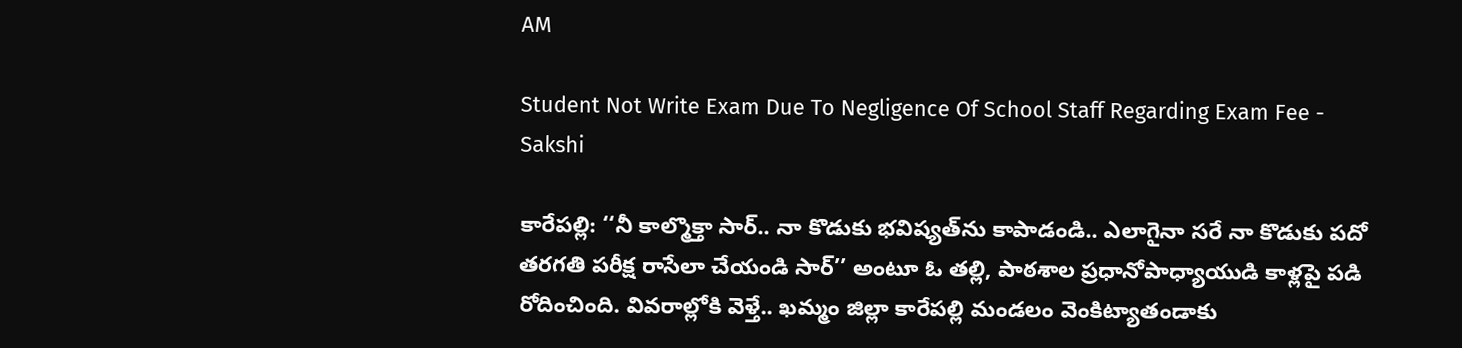AM

Student Not Write Exam Due To Negligence Of School Staff Regarding Exam Fee - Sakshi

కారేపల్లి: ‘‘నీ కాల్మొక్తా సార్‌.. నా కొడుకు భవిష్యత్‌ను కాపాడండి.. ఎలాగైనా సరే నా కొడుకు పదో  తరగతి పరీక్ష రాసేలా చేయండి సార్‌’’ అంటూ ఓ తల్లి, పాఠశాల ప్రధానోపాధ్యాయుడి కాళ్లపై పడి రోదించింది. వివరాల్లోకి వెళ్తే.. ఖమ్మం జిల్లా కారేపల్లి మండలం వెంకిట్యాతండాకు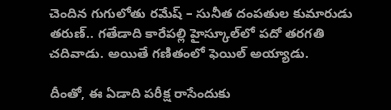చెందిన గుగులోతు రమేష్‌ – సునీత దంపతుల కుమారుడు తరుణ్‌.. గతేడాది కారేపల్లి హైస్కూల్‌లో పదో తరగతి చదివాడు. అయితే గణితంలో ఫెయిల్‌ అయ్యాడు.

దీంతో, ఈ ఏడాది పరీక్ష రాసేందుకు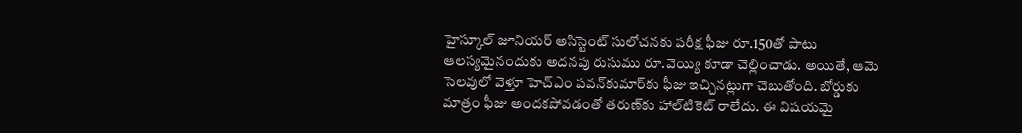హైస్కూల్‌ జూనియర్‌ అసిస్టెంట్‌ సులోచనకు పరీక్ష ఫీజు రూ.150తో పాటు ఆలస్యమైనందుకు అదనపు రుసుము రూ.వెయ్యి కూడా చెల్లించాడు. అయితే, ఆమె సెలవులో వెళ్తూ హెచ్‌ఎం పవన్‌కుమార్‌కు ఫీజు ఇచ్చినట్లుగా చెబుతోంది. బోర్డుకు మాత్రం ఫీజు అందకపోవడంతో తరుణ్‌కు హాల్‌టికెట్‌ రాలేదు. ఈ విషయమై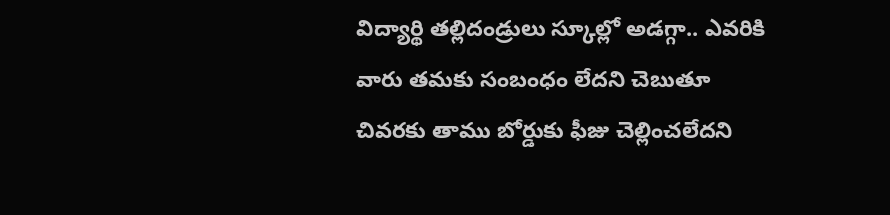విద్యార్థి తల్లిదండ్రులు స్కూల్లో అడగ్గా.. ఎవరికి వారు తమకు సంబంధం లేదని చెబుతూ చివరకు తాము బోర్డుకు ఫీజు చెల్లించలేదని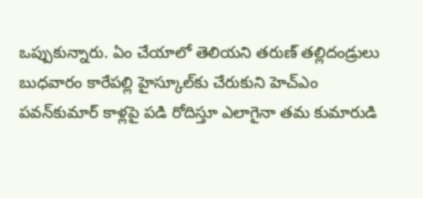ఒప్పుకున్నారు. ఏం చేయాలో తెలియని తరుణ్‌ తల్లిదండ్రులు బుధవారం కారేపల్లి హైస్కూల్‌కు చేరుకుని హెచ్‌ఎం పవన్‌కుమార్‌ కాళ్లపై పడి రోదిస్తూ ఎలాగైనా తమ కుమారుడి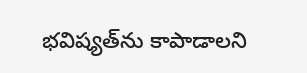భవిష్యత్‌ను కాపాడాలని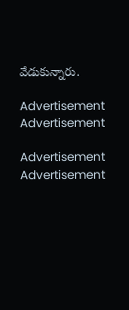వేడుకున్నారు.

Advertisement
Advertisement

Advertisement
Advertisement